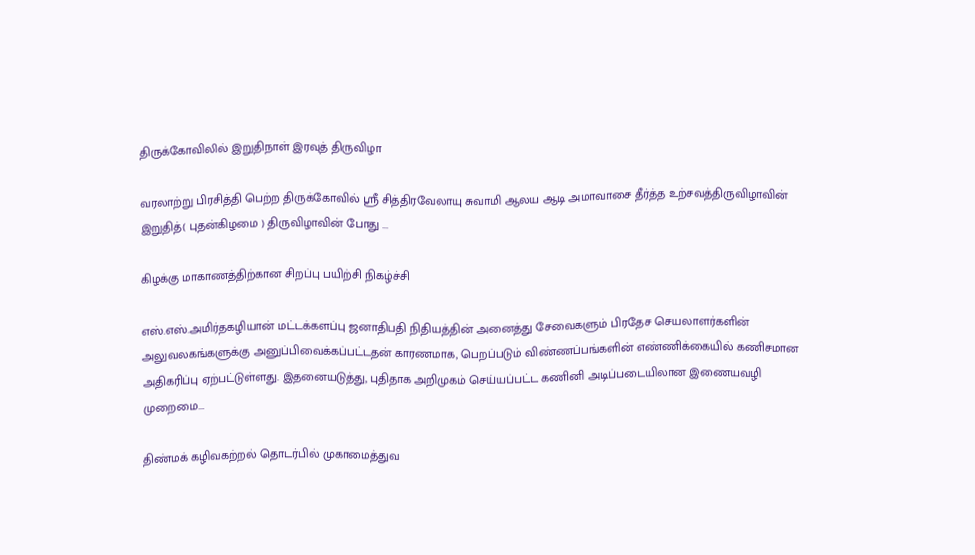திருக்கோவிலில் இறுதிநாள் இரவுத் திருவிழா

வரலாற்று பிரசித்தி பெற்ற திருக்கோவில் ஸ்ரீ சித்திரவேலாயு சுவாமி ஆலய ஆடி அமாவாசை தீர்த்த உற்சவத்திருவிழாவின் இறுதித்( புதன்கிழமை ) திருவிழாவின் போது ...

கிழக்கு மாகாணத்திற்கான சிறப்பு பயிற்சி நிகழ்ச்சி

எஸ்.எஸ்.அமிர்தகழியான் மட்டக்களப்பு ஜனாதிபதி நிதியத்தின் அனைத்து சேவைகளும் பிரதேச செயலாளர்களின் அலுவலகங்களுக்கு அனுப்பிவைக்கப்பட்டதன் காரணமாக, பெறப்படும் விண்ணப்பங்களின் எண்ணிக்கையில் கணிசமான அதிகரிப்பு ஏற்பட்டுள்ளது. இதனையடுத்து, புதிதாக அறிமுகம் செய்யப்பட்ட கணினி அடிப்படையிலான இணையவழி முறைமை...

திண்மக் கழிவகற்றல் தொடர்பில் முகாமைத்துவ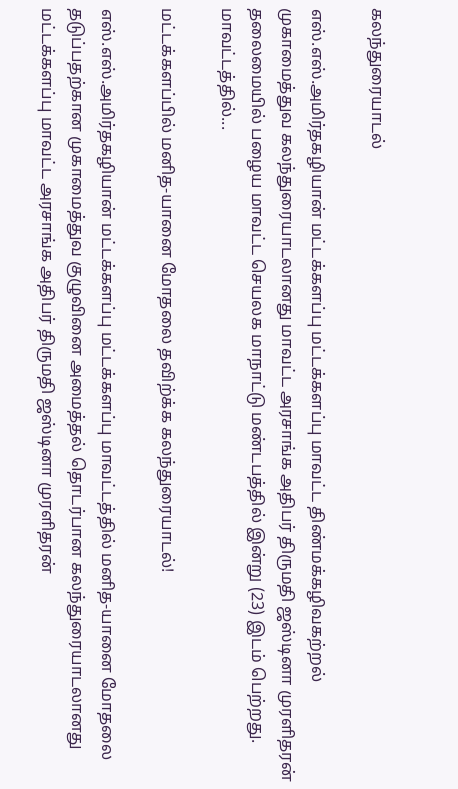கலந்துரையாடல்

எஸ்.எஸ்.அமிர்தகழியான் மட்டக்களப்பு மட்டக்களப்பு மாவட்ட திண்மக்கழிவகற்றல் முகாமைத்துவ கலந்துரையாடலானது மாவட்ட அரசாங்க அதிபர் திருமதி ஜஸ்டினா முரளிதரன் தலைமையில் பழைய மாவட்ட செயலக மாநாட்டு மண்டபத்தில் இன்று (23) இடம் பெற்றது. மாவட்டத்தில்...

மட்டக்களப்பில் மனித-யானை மோதலை தவிற்க்க கலந்துரையாடல்!

எஸ்.எஸ்.அமிர்தகழியான் மட்டக்களப்பு மட்டக்களப்பு மாவட்டத்தில் மனித-யானை மோதலை தடுப்பதற்கான முகாமைத்துவ குழுவினை அமைத்தல் தொடர்பான கலந்துரையாடலானது மட்டக்களப்பு மாவட்ட அரசாங்க அதிபர் திருமதி ஜஸ்டினா முரளிதரன்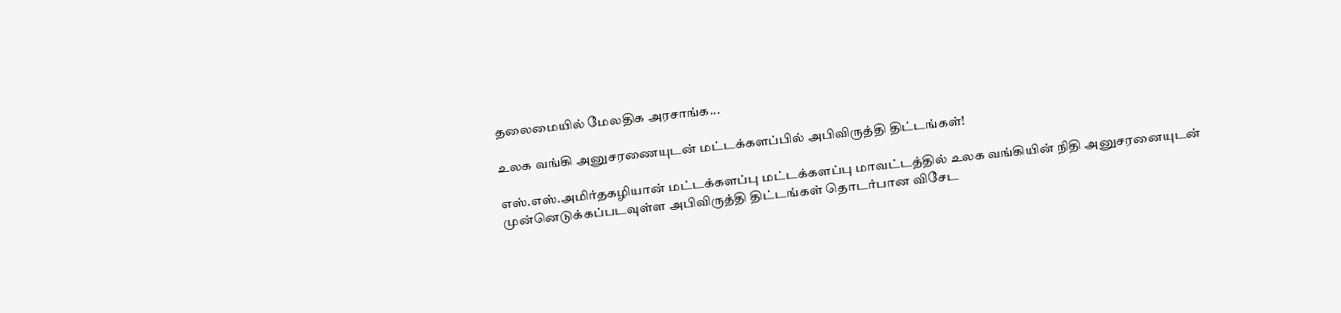தலைமையில் மேலதிக அரசாங்க...

உலக வங்கி அனுசரணையுடன் மட்டக்களப்பில் அபிவிருத்தி திட்டங்கள்!

எஸ்.எஸ்.அமிர்தகழியான் மட்டக்களப்பு மட்டக்களப்பு மாவட்டத்தில் உலக வங்கியின் நிதி அனுசரனையுடன் முன்னெடுக்கப்படவுள்ள அபிவிருத்தி திட்டங்கள் தொடர்பான விசேட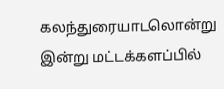கலந்துரையாடலொன்று இன்று மட்டக்களப்பில்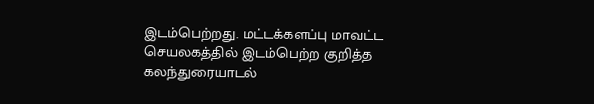இடம்பெற்றது. மட்டக்களப்பு மாவட்ட செயலகத்தில் இடம்பெற்ற குறித்த கலந்துரையாடல்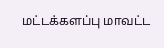மட்டக்களப்பு மாவட்ட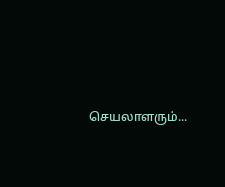செயலாளரும்...